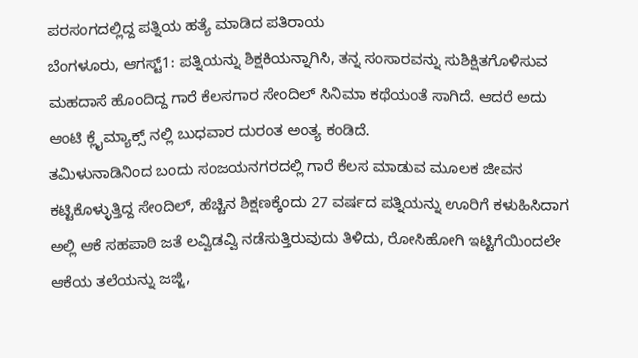ಪರಸಂಗದಲ್ಲಿದ್ದ ಪತ್ನಿಯ ಹತ್ಯೆ ಮಾಡಿದ ಪತಿರಾಯ
ಬೆಂಗಳೂರು, ಆಗಸ್ಟ್1: ಪತ್ನಿಯನ್ನು ಶಿಕ್ಷಕಿಯನ್ನಾಗಿಸಿ, ತನ್ನ ಸಂಸಾರವನ್ನು ಸುಶಿಕ್ಷಿತಗೊಳಿಸುವ ಮಹದಾಸೆ ಹೊಂದಿದ್ದ ಗಾರೆ ಕೆಲಸಗಾರ ಸೇಂದಿಲ್ ಸಿನಿಮಾ ಕಥೆಯಂತೆ ಸಾಗಿದೆ. ಆದರೆ ಅದು ಆಂಟಿ ಕ್ಲೈಮ್ಯಾಕ್ಸ್ ನಲ್ಲಿ ಬುಧವಾರ ದುರಂತ ಅಂತ್ಯ ಕಂಡಿದೆ.
ತಮಿಳುನಾಡಿನಿಂದ ಬಂದು ಸಂಜಯನಗರದಲ್ಲಿ ಗಾರೆ ಕೆಲಸ ಮಾಡುವ ಮೂಲಕ ಜೀವನ ಕಟ್ಟಿಕೊಳ್ಳುತ್ತಿದ್ದ ಸೇಂದಿಲ್, ಹೆಚ್ಚಿನ ಶಿಕ್ಷಣಕ್ಕೆಂದು 27 ವರ್ಷದ ಪತ್ನಿಯನ್ನು ಊರಿಗೆ ಕಳುಹಿಸಿದಾಗ ಅಲ್ಲಿ ಆಕೆ ಸಹಪಾಠಿ ಜತೆ ಲವ್ವಿಡವ್ವಿ ನಡೆಸುತ್ತಿರುವುದು ತಿಳಿದು, ರೋಸಿಹೋಗಿ ಇಟ್ಟಿಗೆಯಿಂದಲೇ ಆಕೆಯ ತಲೆಯನ್ನು ಜಜ್ಜಿ,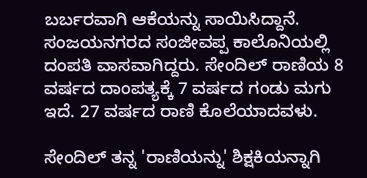ಬರ್ಬರವಾಗಿ ಆಕೆಯನ್ನು ಸಾಯಿಸಿದ್ದಾನೆ.
ಸಂಜಯನಗರದ ಸಂಜೀವಪ್ಪ ಕಾಲೊನಿಯಲ್ಲಿ ದಂಪತಿ ವಾಸವಾಗಿದ್ದರು. ಸೇಂದಿಲ್ ರಾಣಿಯ 8 ವರ್ಷದ ದಾಂಪತ್ಯಕ್ಕೆ 7 ವರ್ಷದ ಗಂಡು ಮಗು ಇದೆ. 27 ವರ್ಷದ ರಾಣಿ ಕೊಲೆಯಾದವಳು.

ಸೇಂದಿಲ್ ತನ್ನ 'ರಾಣಿಯನ್ನು' ಶಿಕ್ಷಕಿಯನ್ನಾಗಿ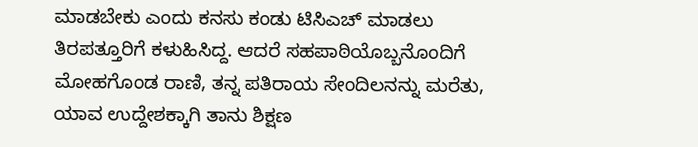ಮಾಡಬೇಕು ಎಂದು ಕನಸು ಕಂಡು ಟಿಸಿಎಚ್ ಮಾಡಲು ತಿರಪತ್ತೂರಿಗೆ ಕಳುಹಿಸಿದ್ದ. ಆದರೆ ಸಹಪಾಠಿಯೊಬ್ಬನೊಂದಿಗೆ ಮೋಹಗೊಂಡ ರಾಣಿ, ತನ್ನ ಪತಿರಾಯ ಸೇಂದಿಲನನ್ನು ಮರೆತು, ಯಾವ ಉದ್ದೇಶಕ್ಕಾಗಿ ತಾನು ಶಿಕ್ಷಣ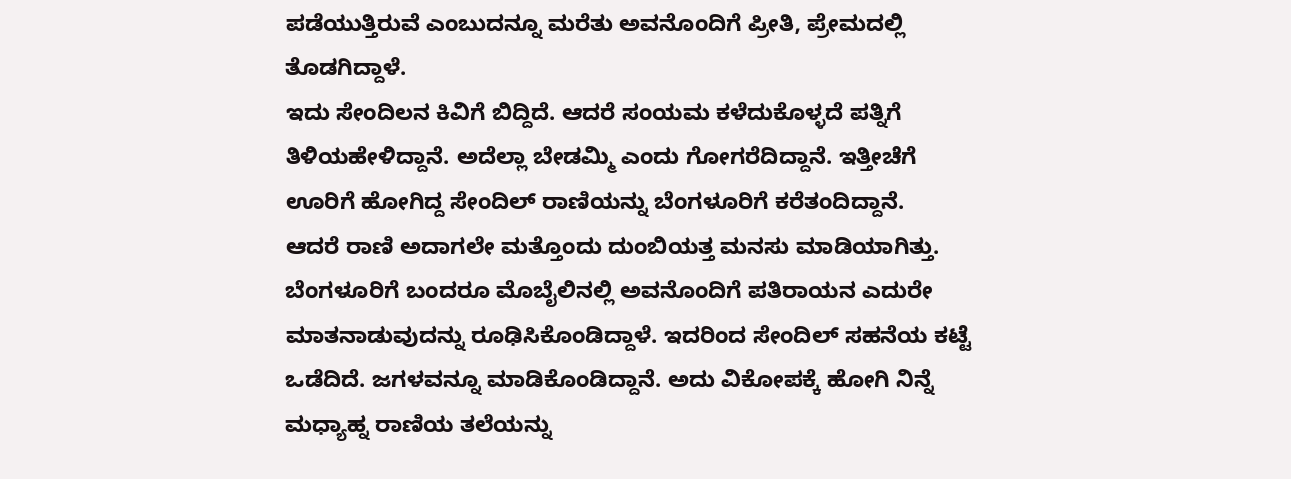ಪಡೆಯುತ್ತಿರುವೆ ಎಂಬುದನ್ನೂ ಮರೆತು ಅವನೊಂದಿಗೆ ಪ್ರೀತಿ, ಪ್ರೇಮದಲ್ಲಿ ತೊಡಗಿದ್ದಾಳೆ.
ಇದು ಸೇಂದಿಲನ ಕಿವಿಗೆ ಬಿದ್ದಿದೆ. ಆದರೆ ಸಂಯಮ ಕಳೆದುಕೊಳ್ಳದೆ ಪತ್ನಿಗೆ ತಿಳಿಯಹೇಳಿದ್ದಾನೆ. ಅದೆಲ್ಲಾ ಬೇಡಮ್ಮಿ ಎಂದು ಗೋಗರೆದಿದ್ದಾನೆ. ಇತ್ತೀಚೆಗೆ ಊರಿಗೆ ಹೋಗಿದ್ದ ಸೇಂದಿಲ್ ರಾಣಿಯನ್ನು ಬೆಂಗಳೂರಿಗೆ ಕರೆತಂದಿದ್ದಾನೆ.
ಆದರೆ ರಾಣಿ ಅದಾಗಲೇ ಮತ್ತೊಂದು ದುಂಬಿಯತ್ತ ಮನಸು ಮಾಡಿಯಾಗಿತ್ತು. ಬೆಂಗಳೂರಿಗೆ ಬಂದರೂ ಮೊಬೈಲಿನಲ್ಲಿ ಅವನೊಂದಿಗೆ ಪತಿರಾಯನ ಎದುರೇ ಮಾತನಾಡುವುದನ್ನು ರೂಢಿಸಿಕೊಂಡಿದ್ದಾಳೆ. ಇದರಿಂದ ಸೇಂದಿಲ್ ಸಹನೆಯ ಕಟ್ಟೆ ಒಡೆದಿದೆ. ಜಗಳವನ್ನೂ ಮಾಡಿಕೊಂಡಿದ್ದಾನೆ. ಅದು ವಿಕೋಪಕ್ಕೆ ಹೋಗಿ ನಿನ್ನೆ ಮಧ್ಯಾಹ್ನ ರಾಣಿಯ ತಲೆಯನ್ನು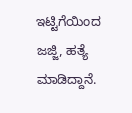ಇಟ್ಟಿಗೆಯಿಂದ ಜಜ್ಜಿ, ಹತ್ಯೆ ಮಾಡಿದ್ದಾನೆ.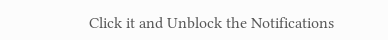Click it and Unblock the Notifications